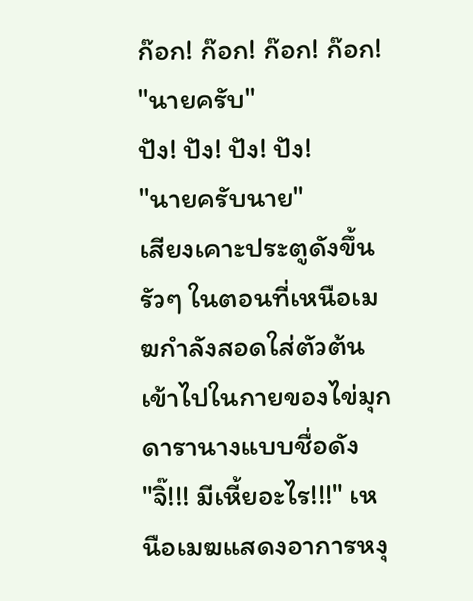ก๊อก! ก๊อก! ก๊อก! ก๊อก!
"นายครับ"
ปัง! ปัง! ปัง! ปัง!
"นายครับนาย"
เสียงเคาะประตูดังขึ้นรัวๆ ในตอนที่เหนือเมฆกำลังสอดใส่ตัวต้นเข้าไปในกายของไข่มุก ดารานางแบบชื่อดัง
"จิ๊!!! มีเหี้ยอะไร!!!" เหนือเมฆแสดงอาการหงุ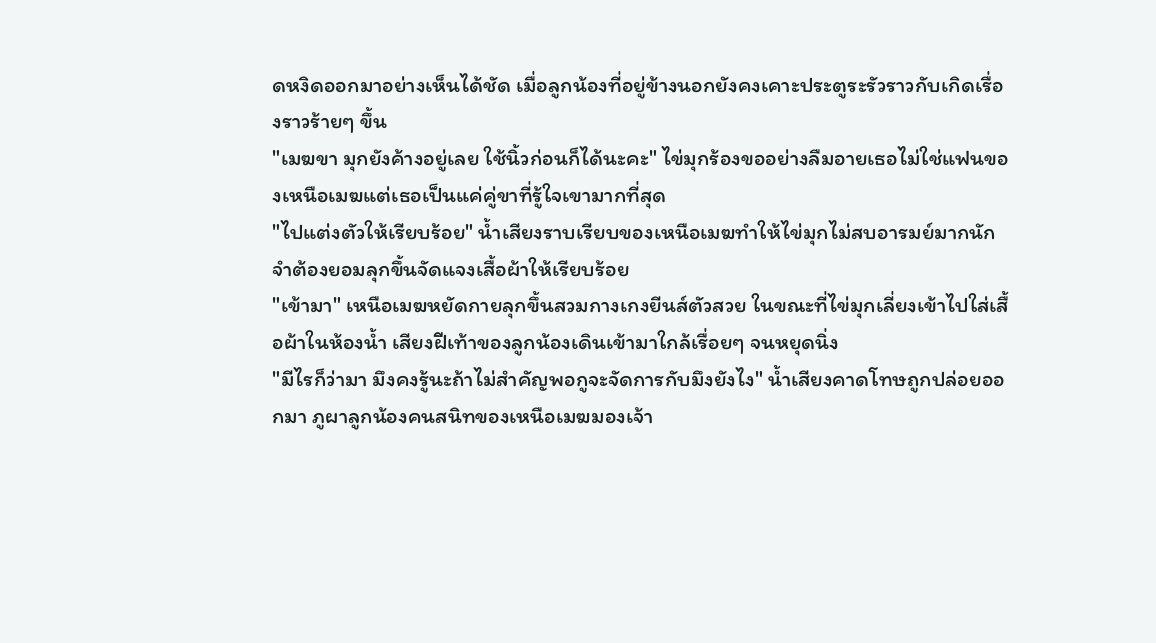ดหงิดออกมาอย่างเห็นได้ชัด เมื่อลูกน้องที่อยู่ข้างนอกยังคงเคาะประตูระรัวราวกับเกิดเรื่องราวร้ายๆ ขึ้น
"เมฆขา มุกยังค้างอยู่เลย ใช้นิ้วก่อนก็ได้นะคะ" ไข่มุกร้องขออย่างลืมอายเธอไม่ใช่แฟนของเหนือเมฆแต่เธอเป็นแค่คู่ขาที่รู้ใจเขามากที่สุด
"ไปแต่งตัวให้เรียบร้อย" น้ำเสียงราบเรียบของเหนือเมฆทำให้ไข่มุกไม่สบอารมย์มากนัก จำต้องยอมลุกขึ้นจัดแจงเสื้อผ้าให้เรียบร้อย
"เข้ามา" เหนือเมฆหยัดกายลุกขึ้นสวมกางเกงยีนส์ตัวสวย ในขณะที่ไข่มุกเลี่ยงเข้าไปใส่เสื้อผ้าในห้องน้ำ เสียงฝีเท้าของลูกน้องเดินเข้ามาใกล้เรื่อยๆ จนหยุดนิ่ง
"มีไรก็ว่ามา มึงคงรู้นะถ้าไม่สำคัญพอกูจะจัดการกับมึงยังไง" น้ำเสียงคาดโทษถูกปล่อยออกมา ภูผาลูกน้องคนสนิทของเหนือเมฆมองเจ้า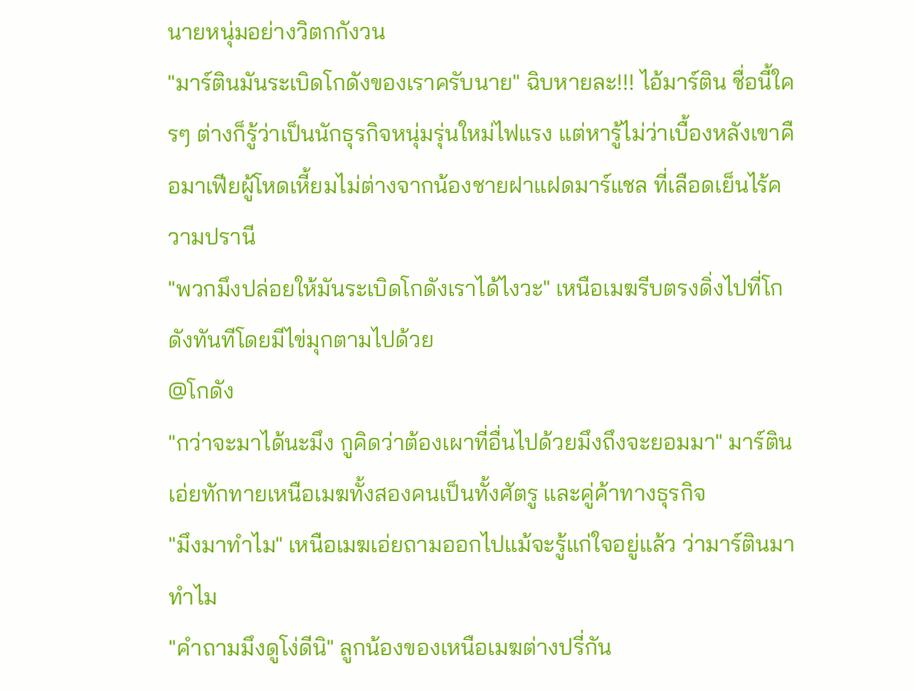นายหนุ่มอย่างวิตกกังวน
"มาร์ตินมันระเบิดโกดังของเราครับนาย" ฉิบหายละ!!! ไอ้มาร์ติน ชื่อนี้ใครๆ ต่างก็รู้ว่าเป็นนักธุรกิจหนุ่มรุ่นใหม่ไฟแรง แต่หารู้ไม่ว่าเบื้องหลังเขาคือมาเฟียผู้โหดเหี้ยมไม่ต่างจากน้องชายฝาแฝดมาร์แชล ที่เลือดเย็นไร้ความปรานี
"พวกมึงปล่อยให้มันระเบิดโกดังเราได้ไงวะ" เหนือเมฆรีบตรงดิ่งไปที่โกดังทันทีโดยมีไข่มุกตามไปด้วย
@โกดัง
"กว่าจะมาได้นะมึง กูคิดว่าต้องเผาที่อื่นไปด้วยมึงถึงจะยอมมา" มาร์ตินเอ่ยทักทายเหนือเมฆทั้งสองคนเป็นทั้งศัตรู และคู่ค้าทางธุรกิจ
"มึงมาทำไม" เหนือเมฆเอ่ยถามออกไปแม้จะรู้แก่ใจอยู่แล้ว ว่ามาร์ตินมาทำไม
"คำถามมึงดูโง่ดีนิ" ลูกน้องของเหนือเมฆต่างปรี่กัน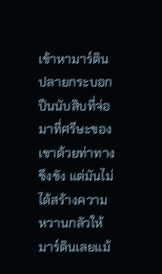เข้าหามาร์ติน ปลายกระบอกปืนนับสิบที่จ่อมาที่ศรีษะของเขาด้วยท่าทางขึงขัง แต่มันไม่ได้สร้างความหวานกลัวให้มาร์ตินเลยแม้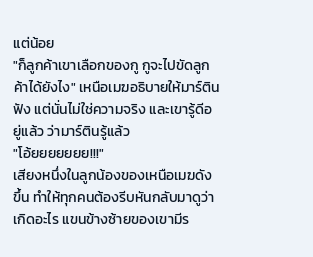แต่น้อย
"ก็ลูกค้าเขาเลือกของกู กูจะไปขัดลูกค้าได้ยังไง" เหนือเมฆอธิบายให้มาร์ตินฟัง แต่นั่นไม่ใช่ความจริง และเขารู้ดีอยู่แล้ว ว่ามาร์ตินรู้แล้ว
"โอ้ยยยยยยย!!!"
เสียงหนึ่งในลูกน้องของเหนือเมฆดังขึ้น ทำให้ทุกคนต้องรีบหันกลับมาดูว่าเกิดอะไร แขนข้างซ้ายของเขามีร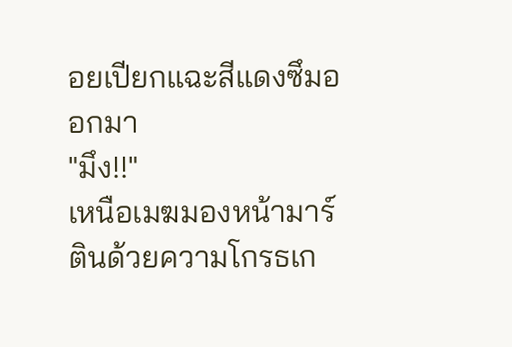อยเปียกแฉะสีแดงซึมออกมา
"มึง!!"
เหนือเมฆมองหน้ามาร์ตินด้วยความโกรธเก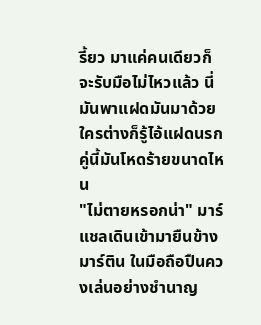รี้ยว มาแค่คนเดียวก็จะรับมือไม่ไหวแล้ว นี่มันพาแฝดมันมาด้วย ใครต่างก็รู้ไอ้แฝดนรกคู่นี้มันโหดร้ายขนาดไหน
"ไม่ตายหรอกน่า" มาร์แชลเดินเข้ามายืนข้างมาร์ติน ในมือถือปืนควงเล่นอย่างชำนาญ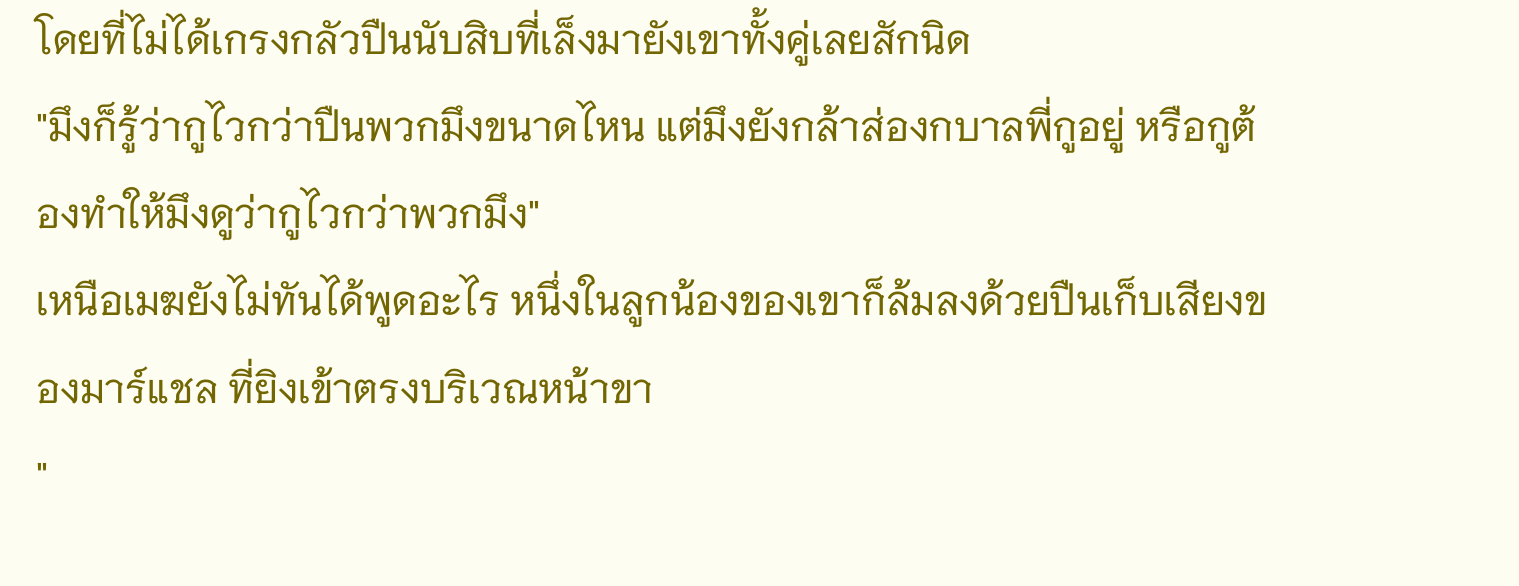โดยที่ไม่ได้เกรงกลัวปืนนับสิบที่เล็งมายังเขาทั้งคู่เลยสักนิด
"มึงก็รู้ว่ากูไวกว่าปืนพวกมึงขนาดไหน แต่มึงยังกล้าส่องกบาลพี่กูอยู่ หรือกูต้องทำให้มึงดูว่ากูไวกว่าพวกมึง"
เหนือเมฆยังไม่ทันได้พูดอะไร หนึ่งในลูกน้องของเขาก็ล้มลงด้วยปืนเก็บเสียงของมาร์แชล ที่ยิงเข้าตรงบริเวณหน้าขา
"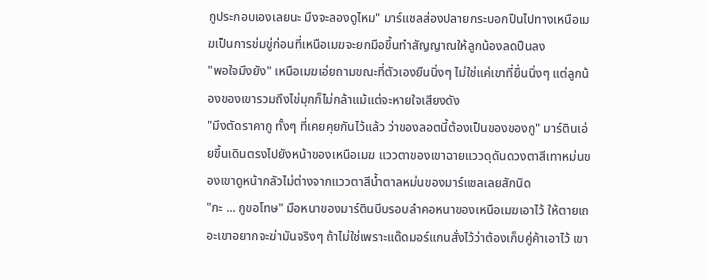กูประกอบเองเลยนะ มึงจะลองดูไหม" มาร์แชลส่องปลายกระบอกปืนไปทางเหนือเมฆเป็นการข่มขู่ก่อนที่เหนือเมฆจะยกมือขึ้นทำสัญญาณให้ลูกน้องลดปืนลง
"พอใจมึงยัง" เหนือเมฆเอ่ยถามขณะที่ตัวเองยืนนิ่งๆ ไม่ใช่แค่เขาที่ยื่นนิ่งๆ แต่ลูกน้องของเขารวมถึงไข่มุกก็ไม่กล้าแม้แต่จะหายใจเสียงดัง
"มึงตัดราคากู ทั้งๆ ที่เคยคุยกันไว้แล้ว ว่าของลอตนี้ต้องเป็นของของกู" มาร์ตินเอ่ยขึ้นเดินตรงไปยังหน้าของเหนือเมฆ แววตาของเขาฉายแววดุดันดวงตาสีเทาหม่นของเขาดูหน้ากลัวไม่ต่างจากแววตาสีน้ำตาลหม่นของมาร์แชลเลยสักนิด
"กะ ... กูขอโทษ" มือหนาของมาร์ตินบีบรอบลำคอหนาของเหนือเมฆเอาไว้ ให้ตายเถอะเขาอยากจะฆ่ามันจริงๆ ถ้าไม่ใช่เพราะแด๊ดมอร์แกนสั่งไว้ว่าต้องเก็บคู่ค้าเอาไว้ เขา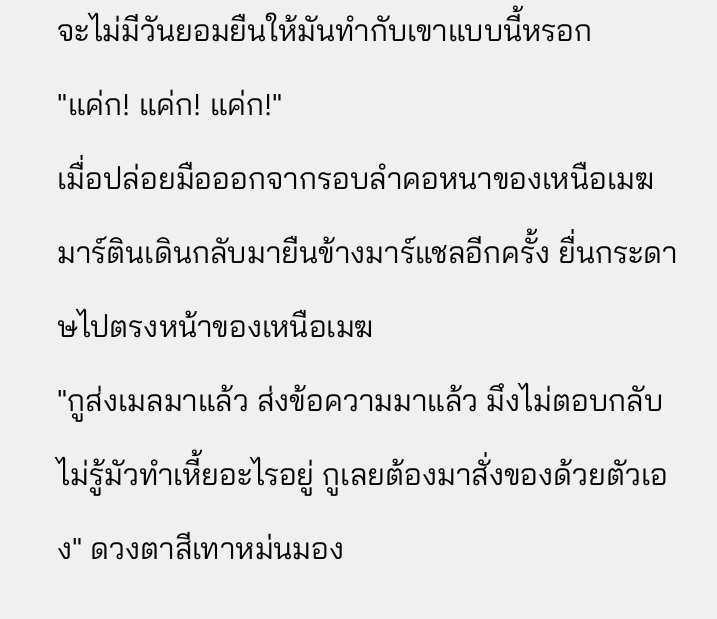จะไม่มีวันยอมยืนให้มันทำกับเขาแบบนี้หรอก
"แค่ก! แค่ก! แค่ก!"
เมื่อปล่อยมือออกจากรอบลำคอหนาของเหนือเมฆ มาร์ตินเดินกลับมายืนข้างมาร์แชลอีกครั้ง ยื่นกระดาษไปตรงหน้าของเหนือเมฆ
"กูส่งเมลมาแล้ว ส่งข้อความมาแล้ว มึงไม่ตอบกลับ ไม่รู้มัวทำเหี้ยอะไรอยู่ กูเลยต้องมาสั่งของด้วยตัวเอง" ดวงตาสีเทาหม่นมอง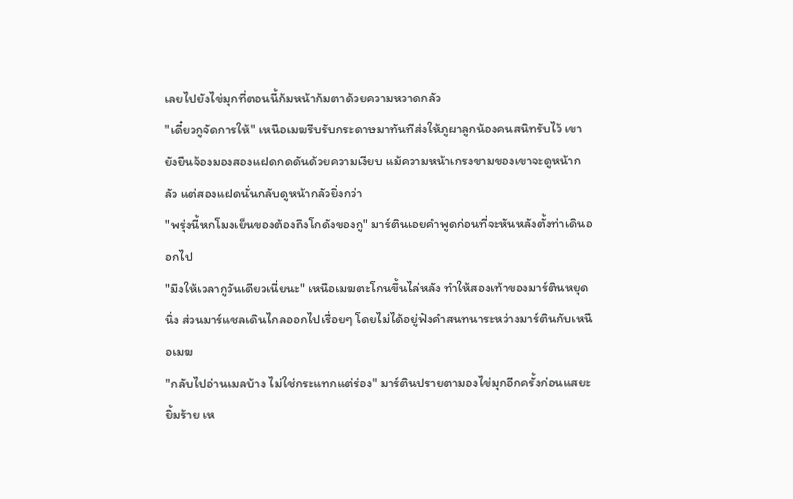เลยไปยังไข่มุกที่ตอนนี้ก้มหน้าก้มตาด้วยความหวาดกลัว
"เดี๋ยวกูจัดการให้" เหนือเมฆรีบรับกระดาษมาทันทีส่งให้ภูผาลูกน้องคนสนิทรับไว้ เขายังยืนจ้องมองสองแฝดกดดันด้วยความเงียบ แม้ความหน้าเกรงขามของเขาจะดูหน้ากลัว แต่สองแฝดนั่นกลับดูหน้ากลัวยิ่งกว่า
"พรุ่งนี้หกโมงเย็นของต้องถึงโกดังของกู" มาร์ตินเอยคำพูดก่อนที่จะหันหลังตั้งท่าเดินออกไป
"มึงให้เวลากูวันเดียวเนี่ยนะ" เหนือเมฆตะโกนขึ้นไล่หลัง ทำให้สองเท้าของมาร์ตินหยุดนิ่ง ส่วนมาร์แชลเดินไกลออกไปเรื่อยๆ โดยไม่ได้อยู่ฟังคำสนทนาระหว่างมาร์ตินกับเหนือเมฆ
"กลับไปอ่านเมลบ้าง ไม่ใช่กระแทกแต่ร่อง" มาร์ตินปรายตามองไข่มุกอีกครั้งก่อนแสยะยิ้มร้าย เห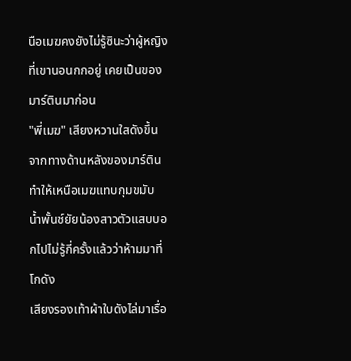นือเมฆคงยังไม่รู้ซินะว่าผู้หญิงที่เขานอนกกอยู่ เคยเป็นของมาร์ตินมาก่อน
"พี่เมฆ" เสียงหวานใสดังขึ้นจากทางด้านหลังของมาร์ติน ทำให้เหนือเมฆแทบกุมขมับ น้ำพั้นช์ยัยน้องสาวตัวแสบบอกไปไม่รู้กี่ครั้งแล้วว่าห้ามมาที่โกดัง
เสียงรองเท้าผ้าใบดังไล่มาเรื่อ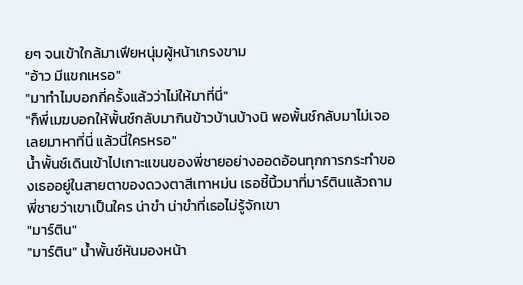ยๆ จนเข้าใกล้มาเฟียหนุ่มผู้หน้าเกรงขาม
"อ้าว มีแขกเหรอ"
"มาทำไมบอกกี่ครั้งแล้วว่าไม่ให้มาที่นี่"
"ก็พี่เมฆบอกให้พั้นช์กลับมากินข้าวบ้านบ้างนิ พอพั้นช์กลับมาไม่เจอเลยมาหาที่นี่ แล้วนี่ใครหรอ"
น้ำพั้นช์เดินเข้าไปเกาะแขนของพี่ชายอย่างออดอ้อนทุกการกระทำของเธออยู่ในสายตาของดวงตาสีเทาหม่น เธอชี้นิ้วมาที่มาร์ตินแล้วถามพี่ชายว่าเขาเป็นใคร น่าขำ น่าขำที่เธอไม่รู้จักเขา
"มาร์ติน"
"มาร์ติน" น้ำพั้นช์หันมองหน้า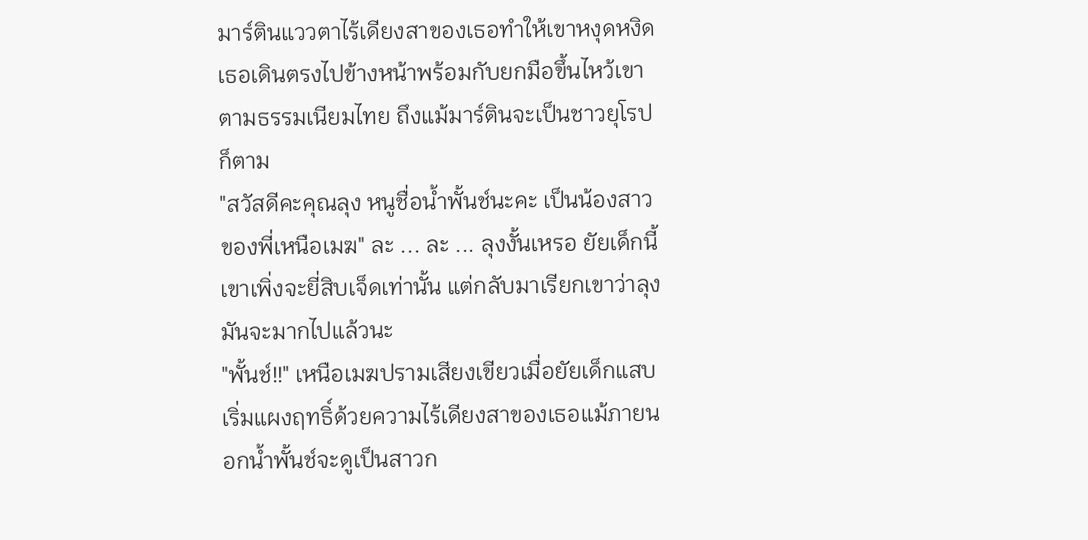มาร์ตินแววตาไร้เดียงสาของเธอทำให้เขาหงุดหงิด เธอเดินตรงไปข้างหน้าพร้อมกับยกมือขึ้นไหว้เขาตามธรรมเนียมไทย ถึงแม้มาร์ตินจะเป็นชาวยุโรปก็ตาม
"สวัสดีคะคุณลุง หนูชื่อน้ำพั้นช์นะคะ เป็นน้องสาวของพี่เหนือเมฆ" ละ ... ละ ... ลุงงั้นเหรอ ยัยเด็กนี้ เขาเพิ่งจะยี่สิบเจ็ดเท่านั้น แต่กลับมาเรียกเขาว่าลุงมันจะมากไปแล้วนะ
"พั้นช์!!" เหนือเมฆปรามเสียงเขียวเมื่อยัยเด็กแสบเริ่มแผงฤทธิ์ด้วยความไร้เดียงสาของเธอแม้ภายนอกน้ำพั้นช์จะดูเป็นสาวก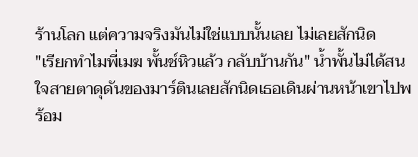ร้านโลก แต่ความจริงมันไม่ใช่แบบนั้นเลย ไม่เลยสักนิด
"เรียกทำไมพี่เมฆ พั้นช์หิวแล้ว กลับบ้านกัน" น้ำพั้นไม่ได้สนใจสายตาดุดันของมาร์ตินเลยสักนิดเธอเดินผ่านหน้าเขาไปพร้อม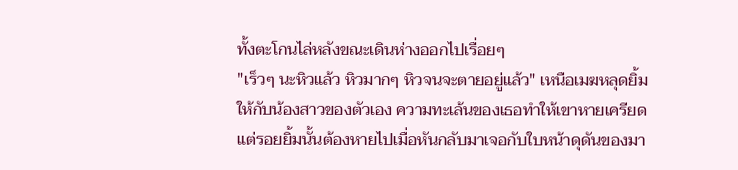ทั้งตะโกนไล่หลังขณะเดินห่างออกไปเรื่อยๆ
"เร็วๆ นะหิวแล้ว หิวมากๆ หิวจนจะตายอยู่แล้ว" เหนือเมฆหลุดยิ้มให้กับน้องสาวของตัวเอง ความทะเล้นของเธอทำให้เขาหายเครียด แต่รอยยิ้มนั้นต้องหายไปเมื่อหันกลับมาเจอกับใบหน้าดุดันของมา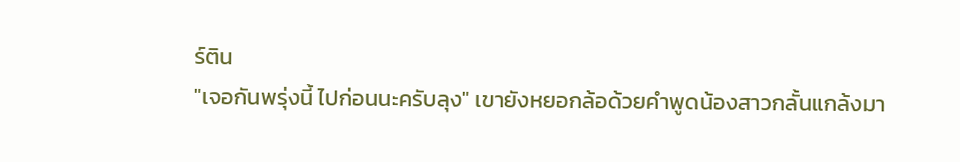ร์ติน
"เจอกันพรุ่งนี้ ไปก่อนนะครับลุง" เขายังหยอกล้อด้วยคำพูดน้องสาวกลั้นแกล้งมา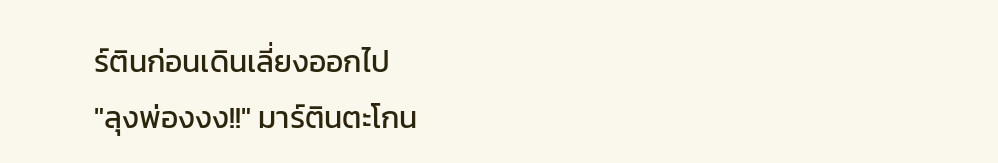ร์ตินก่อนเดินเลี่ยงออกไป
"ลุงพ่องงง!!" มาร์ตินตะโกน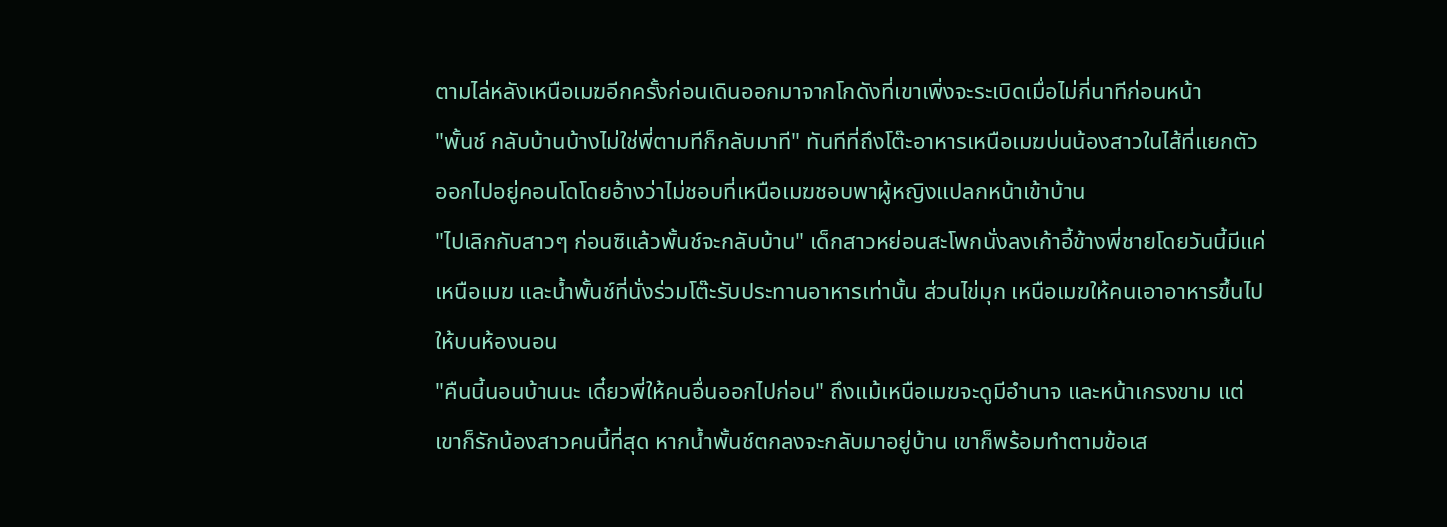ตามไล่หลังเหนือเมฆอีกครั้งก่อนเดินออกมาจากโกดังที่เขาเพิ่งจะระเบิดเมื่อไม่กี่นาทีก่อนหน้า
"พั้นช์ กลับบ้านบ้างไม่ใช่พี่ตามทีก็กลับมาที" ทันทีที่ถึงโต๊ะอาหารเหนือเมฆบ่นน้องสาวในไส้ที่แยกตัวออกไปอยู่คอนโดโดยอ้างว่าไม่ชอบที่เหนือเมฆชอบพาผู้หญิงแปลกหน้าเข้าบ้าน
"ไปเลิกกับสาวๆ ก่อนซิแล้วพั้นช์จะกลับบ้าน" เด็กสาวหย่อนสะโพกนั่งลงเก้าอี้ข้างพี่ชายโดยวันนี้มีแค่เหนือเมฆ และน้ำพั้นช์ที่นั่งร่วมโต๊ะรับประทานอาหารเท่านั้น ส่วนไข่มุก เหนือเมฆให้คนเอาอาหารขึ้นไปให้บนห้องนอน
"คืนนี้นอนบ้านนะ เดี๋ยวพี่ให้คนอื่นออกไปก่อน" ถึงแม้เหนือเมฆจะดูมีอำนาจ และหน้าเกรงขาม แต่เขาก็รักน้องสาวคนนี้ที่สุด หากน้ำพั้นช์ตกลงจะกลับมาอยู่บ้าน เขาก็พร้อมทำตามข้อเส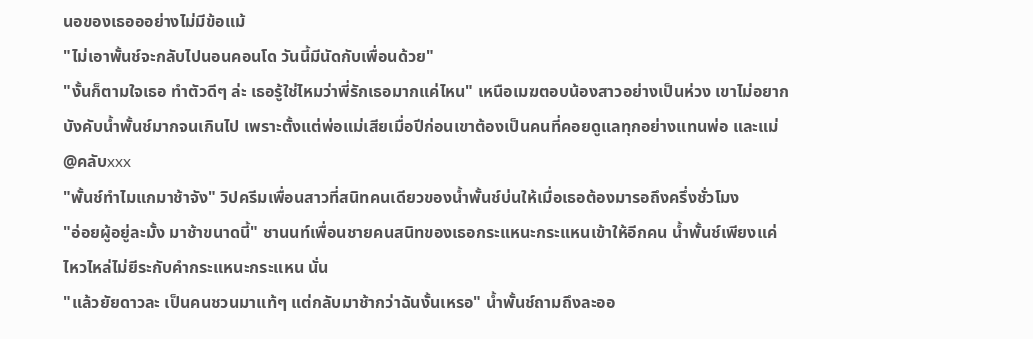นอของเธอออย่างไม่มีข้อแม้
"ไม่เอาพั้นช์จะกลับไปนอนคอนโด วันนี้มีนัดกับเพื่อนด้วย"
"งั้นก็ตามใจเธอ ทำตัวดีๆ ล่ะ เธอรู้ใช่ไหมว่าพี่รักเธอมากแค่ไหน" เหนือเมฆตอบน้องสาวอย่างเป็นห่วง เขาไม่อยากบังคับน้ำพั้นช์มากจนเกินไป เพราะตั้งแต่พ่อแม่เสียเมื่อปีก่อนเขาต้องเป็นคนที่คอยดูแลทุกอย่างแทนพ่อ และแม่
@คลับxxx
"พั้นช์ทำไมแกมาช้าจัง" วิปครีมเพื่อนสาวที่สนิทคนเดียวของน้ำพั้นช์บ่นให้เมื่อเธอต้องมารอถึงครึ่งชั่วโมง
"อ่อยผู้อยู่ละมั้ง มาช้าขนาดนี้" ชานนท์เพื่อนชายคนสนิทของเธอกระแหนะกระแหนเข้าให้อีกคน น้ำพั้นช์เพียงแค่ไหวไหล่ไม่ยีระกับคำกระแหนะกระแหน นั่น
"แล้วยัยดาวละ เป็นคนชวนมาแท้ๆ แต่กลับมาช้ากว่าฉันงั้นเหรอ" น้ำพั้นช์ถามถึงละออ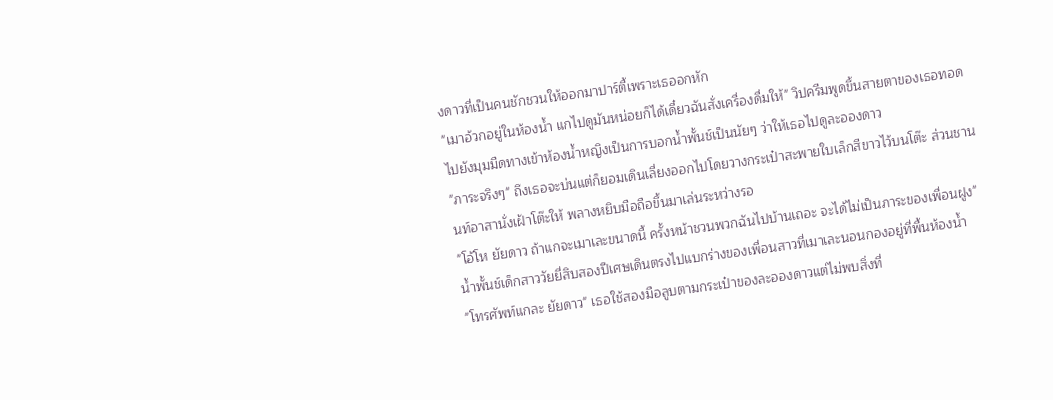งดาวที่เป็นคนชักชวนให้ออกมาปาร์ตี้เพราะเธออกหัก
"เมาอ้วกอยู่ในห้องน้ำ แกไปดูมันหน่อยก็ได้เดี๋ยวฉันสั่งเครื่องดื่มให้" วิปครีมพูดขึ้นสายตาของเธอทอดไปยังมุมมืดทางเข้าห้องน้ำหญิงเป็นการบอกน้ำพั้นช์เป็นนัยๆ ว่าให้เธอไปดูละอองดาว
"ภาระจริงๆ" ถึงเธอจะบ่นแต่ก็ยอมเดินเลี่ยงออกไปโดยวางกระเป๋าสะพายใบเล็กสีขาวไว้บนโต๊ะ ส่วนชานนท์อาสานั่งเฝ้าโต๊ะให้ พลางหยิบมือถือขึ้นมาเล่นระหว่างรอ
"โอ้โห ยัยดาว ถ้าแกจะเมาเละขนาดนี้ ครั้งหน้าชวนพวกฉันไปบ้านเถอะ จะได้ไม่เป็นภาระของเพื่อนฝูง" น้ำพั้นช์เด็กสาววัยยี่สิบสองปีเศษเดินตรงไปแบกร่างของเพื่อนสาวที่เมาเละนอนกองอยู่ที่พื้นห้องน้ำ
"โทรศัพท์แกละ ยัยดาว" เธอใช้สองมือลูบตามกระเป๋าของละอองดาวแต่ไม่พบสิ่งที่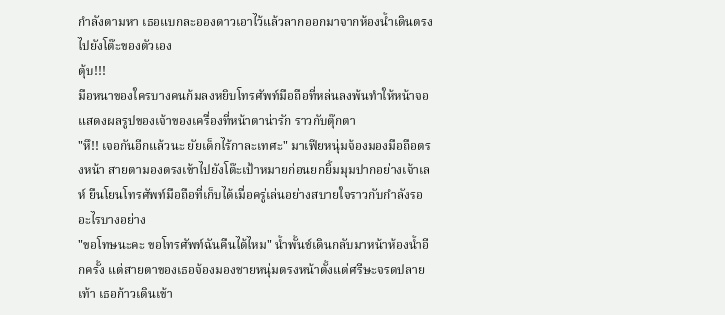กำลังตามหา เธอแบกละอองดาวเอาไว้แล้วลากออกมาจากห้องน้ำเดินตรงไปยังโต๊ะของตัวเอง
ตุ้บ!!!
มือหนาของใครบางคนก้มลงหยิบโทรศัพท์มือถือที่หล่นลงพ้นทำให้หน้าจอแสดงผลรูปของเจ้าของเครื่องที่หน้าตาน่ารัก ราวกับตุ๊กตา
"หึ!! เจอกันอีกแล้วนะ ยัยเด็กไร้กาละเทศะ" มาเฟียหนุ่มจ้องมองมือถือตรงหน้า สายตามองตรงเข้าไปยังโต๊ะเป้าหมายก่อนยกยิ้มมุมปากอย่างเจ้าเลห์ ยืนโยนโทรศัพท์มือถือที่เก็บได้เมื่อครู่เล่นอย่างสบายใจราวกับกำลังรออะไรบางอย่าง
"ขอโทษนะคะ ขอโทรศัพท์ฉันคืนได้ไหม" น้ำพั้นช์เดินกลับมาหน้าห้องน้ำอีกครั้ง แต่สายตาของเธอจ้องมองชายหนุ่มตรงหน้าตั้งแต่ศรีษะจรดปลายเท้า เธอก้าวเดินเข้า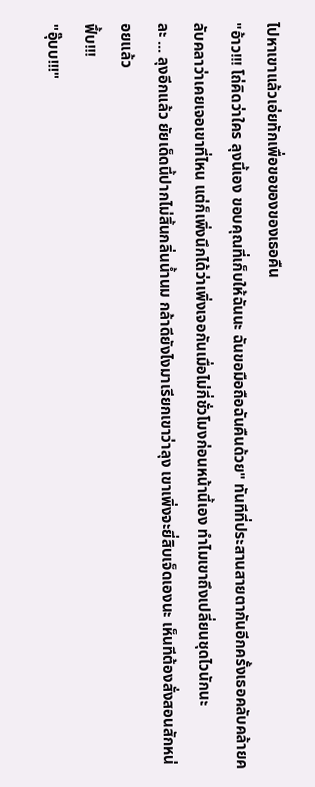ไปหาเขาแล้วเอ่ยทักเพื่อขอของของเธอคืน
"อ้าว!!! โถ่คิดว่าใคร ลุงนี้เอง ขอบคุณที่เก็บให้ฉันนะ ฉันขอมือถือฉันคืนด้วย" ทันทีที่ประสานสายตากันอีกครั้งเธอคลับคล้ายคลับคลาว่าเคยเจอเขาที่ไหน แต่ก็เพิ่งนึกได้ว่าเพิ่งเจอกันเมื่อไม่กี่ชั่วโมงก่อนหน้านี้เอง ทำไมเขาถึงเปลี่ยนชุดไวนักนะ
ละ ... ลุงอีกแล้ว ยัยเด็ดนี้ปากไม่สิ้นกลิ่นน้ำนม กล้าดียังไงมาเรียกเขาว่าลุง เขาเพิ่งจะยี่สิบเจ็ดเองนะ เห็นทีต้องสั่งสอนสักหน่อยแล้ว
ฟึ้บ!!!
"อุ๊บบ!!!"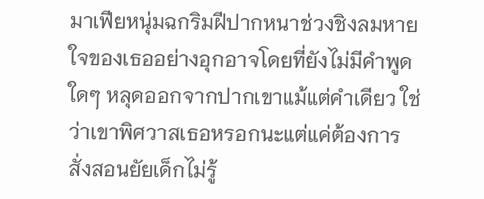มาเฟียหนุ่มฉกริมฝีปากหนาช่วงชิงลมหายใจของเธออย่างอุกอาจโดยที่ยังไม่มีคำพูดใดๆ หลุดออกจากปากเขาแม้แต่คำเดียว ใช่ว่าเขาพิศวาสเธอหรอกนะแต่แค่ต้องการสั่งสอนยัยเด็กไม่รู้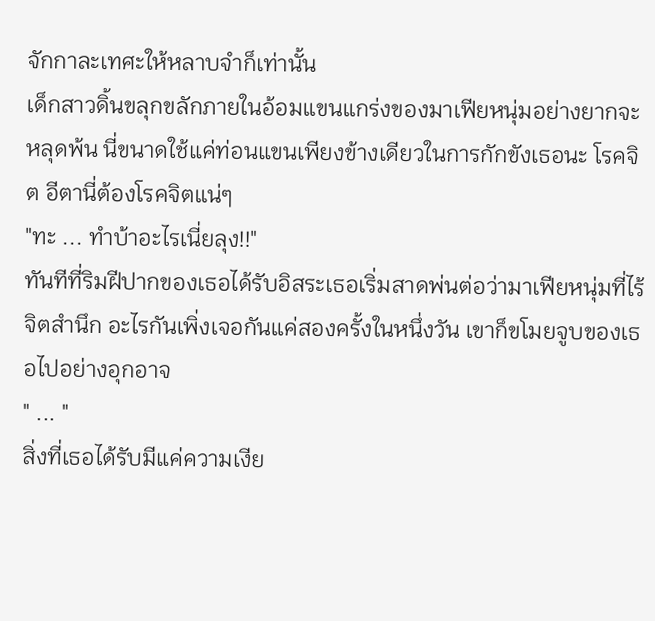จักกาละเทศะให้หลาบจำก็เท่านั้น
เด็กสาวดิ้นขลุกขลักภายในอ้อมแขนแกร่งของมาเฟียหนุ่มอย่างยากจะหลุดพ้น นี่ขนาดใช้แค่ท่อนแขนเพียงข้างเดียวในการกักขังเธอนะ โรคจิต อีตานี่ต้องโรคจิตแน่ๆ
"ทะ ... ทำบ้าอะไรเนี่ยลุง!!"
ทันทีที่ริมฝีปากของเธอได้รับอิสระเธอเริ่มสาดพ่นต่อว่ามาเฟียหนุ่มที่ไร้จิตสำนึก อะไรกันเพิ่งเจอกันแค่สองครั้งในหนึ่งวัน เขาก็ขโมยจูบของเธอไปอย่างอุกอาจ
" ... "
สิ่งที่เธอได้รับมีแค่ความเงีย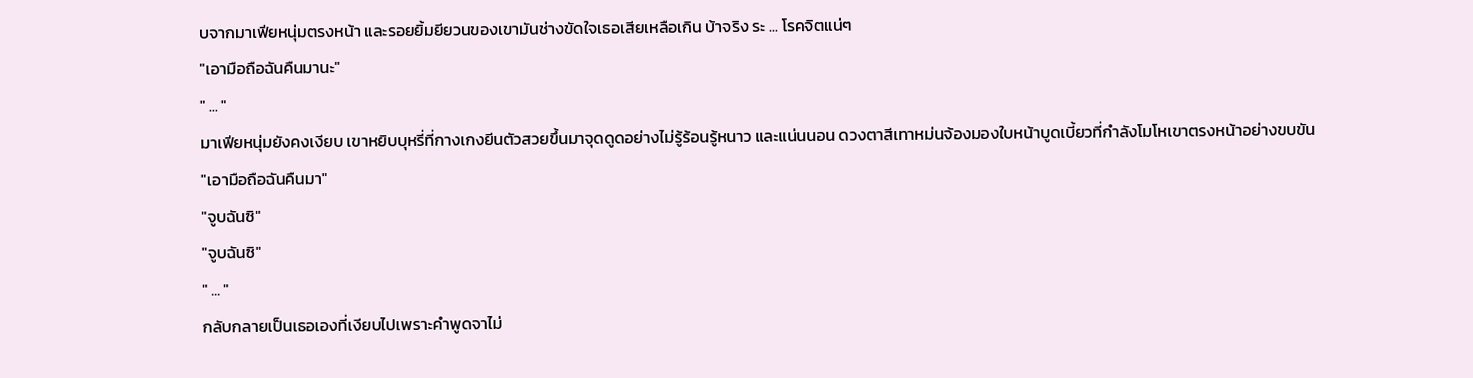บจากมาเฟียหนุ่มตรงหน้า และรอยยิ้มยียวนของเขามันช่างขัดใจเธอเสียเหลือเกิน บ้าจริง ระ ... โรคจิตแน่ๆ
"เอามือถือฉันคืนมานะ"
" ... "
มาเฟียหนุ่มยังคงเงียบ เขาหยิบบุหรี่ที่กางเกงยีนตัวสวยขึ้นมาจุดดูดอย่างไม่รู้ร้อนรู้หนาว และแน่นนอน ดวงตาสีเทาหม่นจ้องมองใบหน้าบูดเบี้ยวที่กำลังโมโหเขาตรงหน้าอย่างขบขัน
"เอามือถือฉันคืนมา"
"จูบฉันซิ"
"จูบฉันซิ"
" ... "
กลับกลายเป็นเธอเองที่เงียบไปเพราะคำพูดจาไม่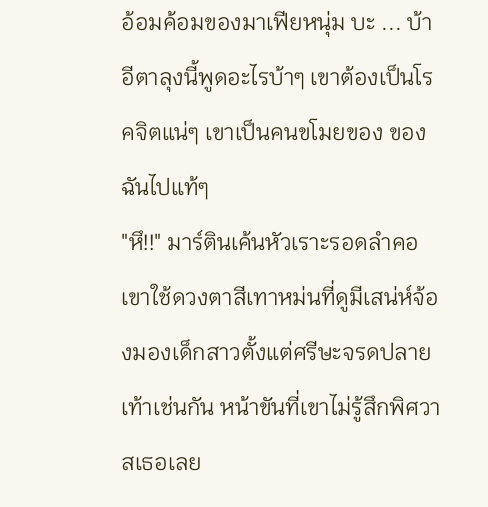อ้อมค้อมของมาเฟียหนุ่ม บะ ... บ้า อีตาลุงนี้พูดอะไรบ้าๆ เขาต้องเป็นโรคจิตแน่ๆ เขาเป็นคนขโมยของ ของฉันไปแท้ๆ
"หึ!!" มาร์ตินเค้นหัวเราะรอดลำคอ เขาใช้ดวงตาสีเทาหม่นที่ดูมีเสน่ห์จ้องมองเด็กสาวตั้งแต่ศรีษะจรดปลายเท้าเช่นกัน หน้าขันที่เขาไม่รู้สึกพิศวาสเธอเลย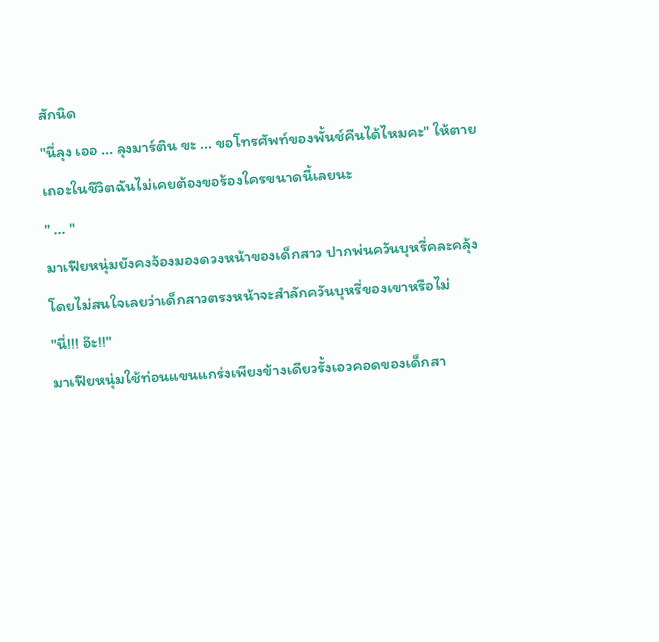สักนิด
"นี่ลุง เออ ... ลุงมาร์ติน ขะ ... ขอโทรศัพท์ของพั้นช์คืนได้ไหมคะ" ให้ตายเถอะในชีวิตฉันไม่เคยต้องขอร้องใครขนาดนี้เลยนะ
" ... "
มาเฟียหนุ่มยังคงจ้องมองดวงหน้าของเด็กสาว ปากพ่นควันบุหรี่คละคลุ้งโดยไม่สนใจเลยว่าเด็กสาวตรงหน้าจะสำลักควันบุหรี่ของเขาหรือไม่
"นี่!!! อ๊ะ!!"
มาเฟียหนุ่มใช้ท่อนแขนแกร่งเพียงข้างเดียวรั้งเอวคอดของเด็กสา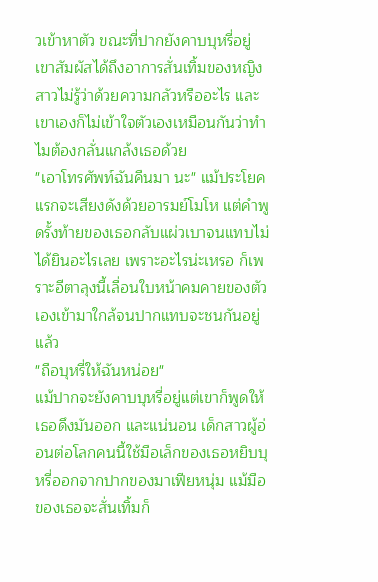วเข้าหาตัว ขณะที่ปากยังคาบบุหรี่อยู่ เขาสัมผัสได้ถึงอาการสั่นเทิ้มของหญิงสาวไม่รู้ว่าด้วยความกลัวหรืออะไร และเขาเองก็ไม่เข้าใจตัวเองเหมือนกันว่าทำไมต้องกลั่นแกล้งเธอด้วย
"เอาโทรศัพท์ฉันคืนมา นะ" แม้ประโยคแรกจะเสียงดังด้วยอารมย์โมโห แต่คำพูดรั้งท้ายของเธอกลับแผ่วเบาจนแทบไม่ได้ยินอะไรเลย เพราะอะไรน่ะเหรอ ก็เพราะอีตาลุงนี้เลื่อนใบหน้าคมคายของตัวเองเข้ามาใกล้จนปากแทบจะชนกันอยู่แล้ว
"ถือบุหรี่ให้ฉันหน่อย"
แม้ปากจะยังคาบบุหรี่อยู่แต่เขาก็พูดให้เธอดึงมันออก และแน่นอน เด็กสาวผู้อ่อนต่อโลกคนนี้ใช้มือเล็กของเธอหยิบบุหรี่ออกจากปากของมาเฟียหนุ่ม แม้มือของเธอจะสั่นเทิ้มก็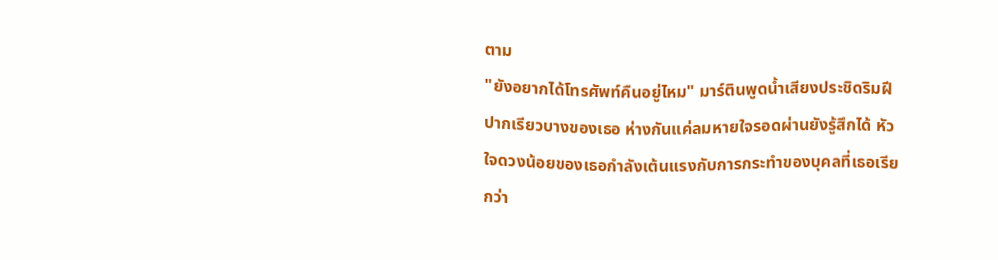ตาม
"ยังอยากได้โทรศัพท์คืนอยู่ไหม" มาร์ตินพูดน้ำเสียงประชิดริมฝีปากเรียวบางของเธอ ห่างกันแค่ลมหายใจรอดผ่านยังรู้สึกได้ หัวใจดวงน้อยของเธอกำลังเต้นแรงกับการกระทำของบุคลที่เธอเรียกว่า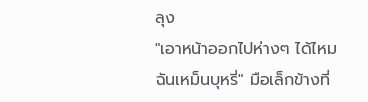ลุง
"เอาหน้าออกไปห่างๆ ได้ไหม ฉันเหม็นบุหรี่" มือเล็กข้างที่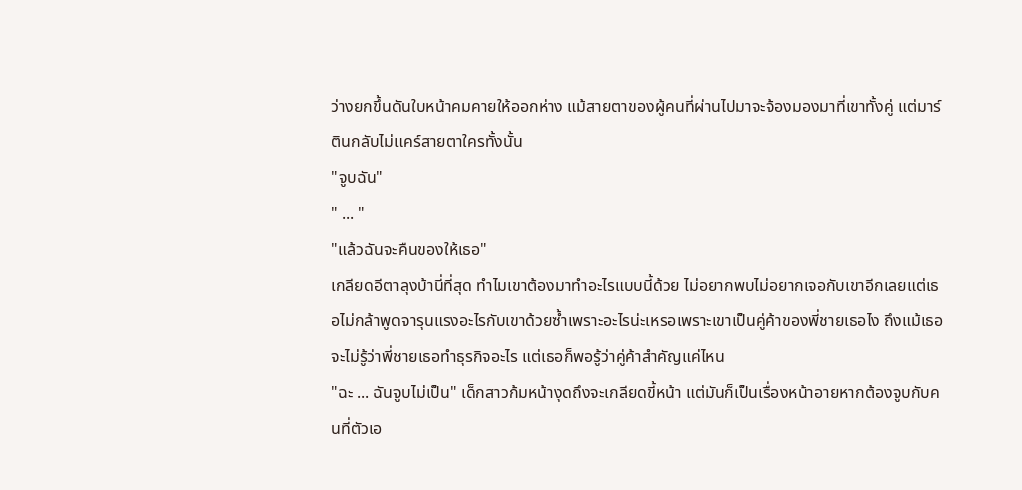ว่างยกขึ้นดันใบหน้าคมคายให้ออกห่าง แม้สายตาของผู้คนที่ผ่านไปมาจะจ้องมองมาที่เขาทั้งคู่ แต่มาร์ตินกลับไม่แคร์สายตาใครทั้งนั้น
"จูบฉัน"
" ... "
"แล้วฉันจะคืนของให้เธอ"
เกลียดอีตาลุงบ้านี่ที่สุด ทำไมเขาต้องมาทำอะไรแบบนี้ด้วย ไม่อยากพบไม่อยากเจอกับเขาอีกเลยแต่เธอไม่กล้าพูดจารุนแรงอะไรกับเขาด้วยซ้ำเพราะอะไรน่ะเหรอเพราะเขาเป็นคู่ค้าของพี่ชายเธอไง ถึงแม้เธอจะไม่รู้ว่าพี่ชายเธอทำธุรกิจอะไร แต่เธอก็พอรู้ว่าคู่ค้าสำคัญแค่ไหน
"ฉะ ... ฉันจูบไม่เป็น" เด็กสาวก้มหน้างุดถึงจะเกลียดขี้หน้า แต่มันก็เป็นเรื่องหน้าอายหากต้องจูบกับคนที่ตัวเอ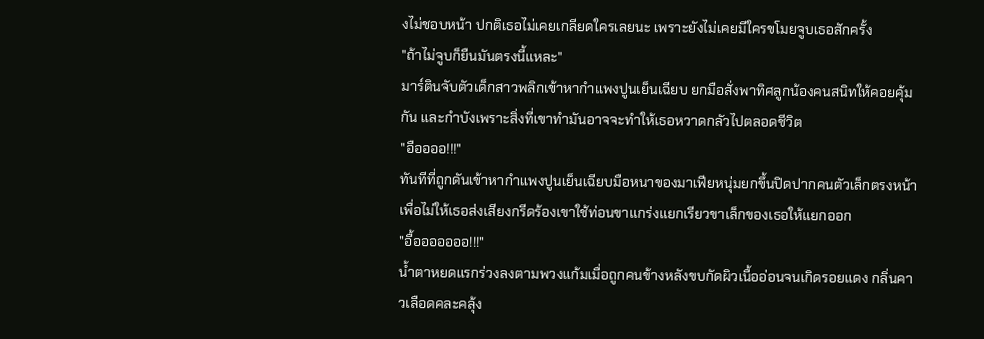งไม่ชอบหน้า ปกติเธอไม่เคยเกลียดใครเลยนะ เพราะยังไม่เคยมีใครขโมยจูบเธอสักครั้ง
"ถ้าไม่จูบก็ยืนมันตรงนี้แหละ"
มาร์ตินจับตัวเด็กสาวพลิกเข้าหากำแพงปูนเย็นเฉียบ ยกมือสั่งพาทิศลูกน้องคนสนิทให้คอยคุ้มกัน และกำบังเพราะสิ่งที่เขาทำมันอาจจะทำให้เธอหวาดกลัวไปตลอดชีวิต
"อืออออ!!!"
ทันทีที่ถูกดันเข้าหากำแพงปูนเย็นเฉียบมือหนาของมาเฟียหนุ่มยกขึ้นปิดปากคนตัวเล็กตรงหน้าเพื่อไม่ให้เธอส่งเสียงกรีดร้องเขาใช้ท่อนขาแกร่งแยกเรียวขาเล็กของเธอให้แยกออก
"อื้อออออออ!!!"
น้ำตาหยดแรกร่วงลงตามพวงแก้มเมื่อถูกคนข้างหลังขบกัดผิวเนื้ออ่อนจนเกิดรอยแดง กลิ่นคาวเลือดคละคลุ้ง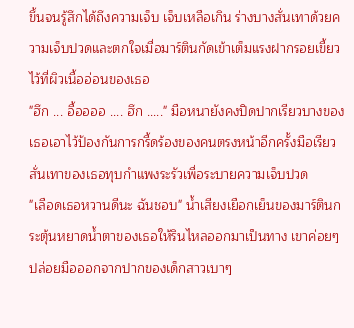ขึ้นจนรู้สึกได้ถึงความเจ็บ เจ็บเหลือเกิน ร่างบางสั่นเทาด้วยความเจ็บปวดและตกใจเมื่อมาร์ตินกัดเข้าเต็มแรงฝากรอยเขี้ยวไว้ที่ผิวเนื้ออ่อนของเธอ
"ฮึก ... อื้ออออ .... ฮึก ....." มือหนายังคงปิดปากเรียวบางของเธอเอาไว้ป้องกันการกรี้ดร้องของคนตรงหน้าอีกครั้งมือเรียวสั่นเทาของเธอทุบกำแพงระรัวเพื่อระบายความเจ็บปวด
"เลือดเธอหวานดีนะ ฉันชอบ" น้ำเสียงเยือกเย็นของมาร์ตินกระตุ้นหยาดน้ำตาของเธอให้รินไหลออกมาเป็นทาง เขาค่อยๆ ปล่อยมือออกจากปากของเด็กสาวเบาๆ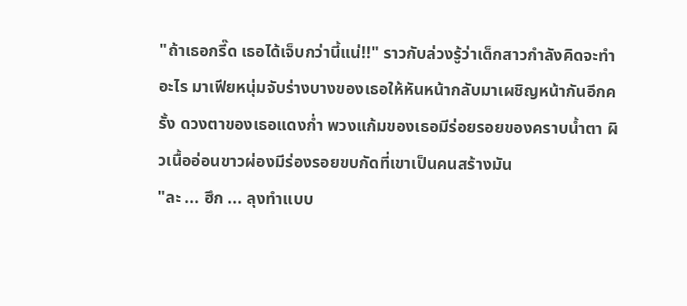"ถ้าเธอกรี๊ด เธอได้เจ็บกว่านี้แน่!!" ราวกับล่วงรู้ว่าเด็กสาวกำลังคิดจะทำอะไร มาเฟียหนุ่มจับร่างบางของเธอให้หันหน้ากลับมาเผชิญหน้ากันอีกครั้ง ดวงตาของเธอแดงก่ำ พวงแก้มของเธอมีร่อยรอยของคราบน้ำตา ผิวเนื้ออ่อนขาวผ่องมีร่องรอยขบกัดที่เขาเป็นคนสร้างมัน
"ละ ... ฮึก ... ลุงทำแบบ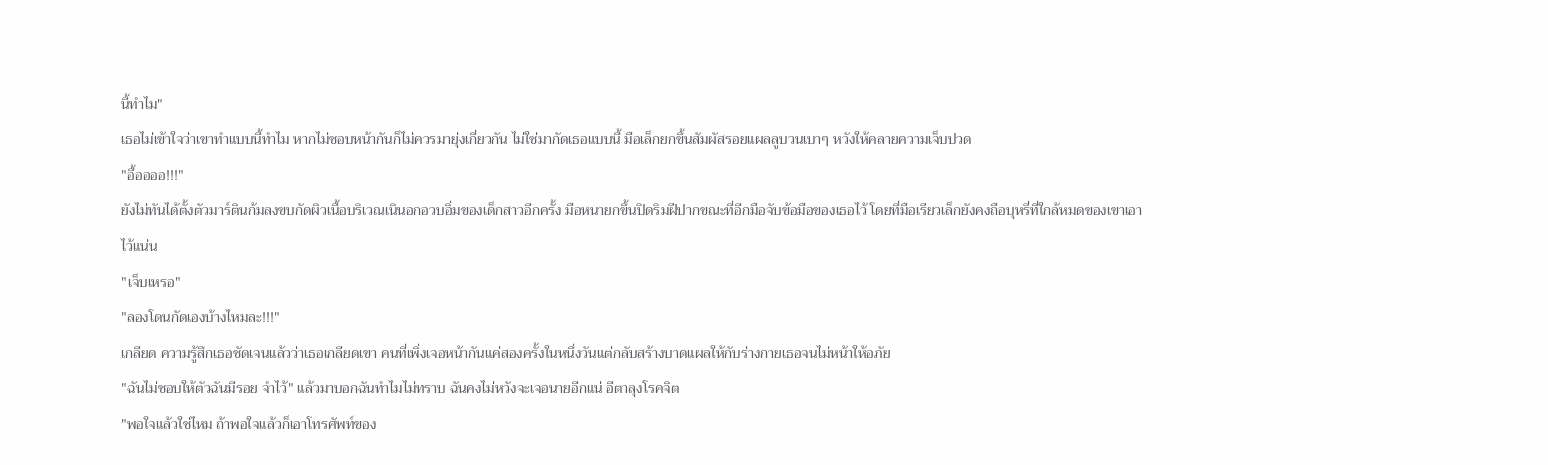นี้ทำไม"
เธอไม่เข้าใจว่าเขาทำแบบนี้ทำไม หากไม่ชอบหน้ากันก็ไม่ควรมายุ่งเกี่ยวกัน ไม่ใช่มากัดเธอแบบนี้ มือเล็กยกขึ้นสัมผัสรอยแผลลูบวนเบาๆ หวังให้คลายความเจ็บปวด
"อื้ออออ!!!"
ยังไม่ทันได้ตั้งตัวมาร์ตินก้มลงขบกัดผิวเนื้อบริเวณเนินอกอวบอิ่มของเด็กสาวอีกครั้ง มือหนายกขึ้นปิดริมฝีปากขณะที่อีกมือจับข้อมือของเธอไว้ โดยที่มือเรียวเล็กยังคงถือบุหรี่ที่ใกล้หมดของเขาเอาไว้แน่น
"เจ็บเหรอ"
"ลองโดนกัดเองบ้างไหมละ!!!"
เกลียด ความรู้สึกเธอชัดเจนแล้วว่าเธอเกลียดเขา คนที่เพิ่งเจอหน้ากันแค่สองครั้งในหนึ่งวันแต่กลับสร้างบาดแผลให้กับร่างกายเธอจนไม่หน้าให้อภัย
"ฉันไม่ชอบให้ตัวฉันมีรอย จำไว้" แล้วมาบอกฉันทำไมไม่ทราบ ฉันคงไม่หวังจะเจอนายอีกแน่ อีตาลุงโรคจิต
"พอใจแล้วใช่ไหม ถ้าพอใจแล้วก็เอาโทรศัพท์ของ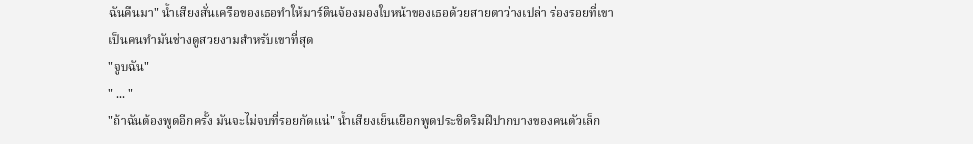ฉันคืนมา" น้ำเสียงสั่นเครือของเธอทำให้มาร์ตินจ้องมองใบหน้าของเธอด้วยสายตาว่างเปล่า ร่องรอยที่เขาเป็นคนทำมันช่างดูสวยงามสำหรับเขาที่สุด
"จูบฉัน"
" ... "
"ถ้าฉันต้องพูดอีกครั้ง มันจะไม่จบที่รอยกัดแน่" น้ำเสียงเย็นเยือกพูดประชิดริมฝีปากบางของคนตัวเล็ก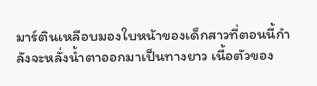มาร์ตินเหลือบมองใบหน้าของเด็กสาวที่ตอนนี้กำลังจะหลั่งน้ำตาออกมาเป็นทางยาว เนื้อตัวของ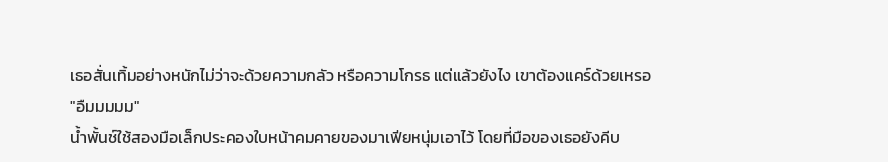เธอสั่นเทิ้มอย่างหนักไม่ว่าจะด้วยความกลัว หรือความโกรธ แต่แล้วยังไง เขาต้องแคร์ด้วยเหรอ
"อืมมมมม"
น้ำพั้นช์ใช้สองมือเล็กประคองใบหน้าคมคายของมาเฟียหนุ่มเอาไว้ โดยที่มือของเธอยังคีบ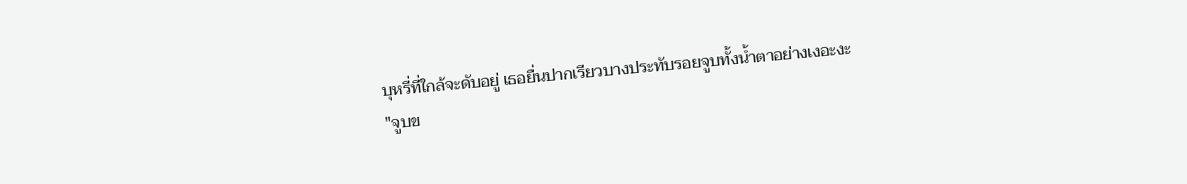บุหรี่ที่ใกล้จะดับอยู่ เธอยื่นปากเรียวบางประทับรอยจูบทั้งน้ำตาอย่างเงอะงะ
"จูบข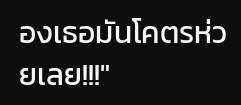องเธอมันโคตรห่วยเลย!!!"